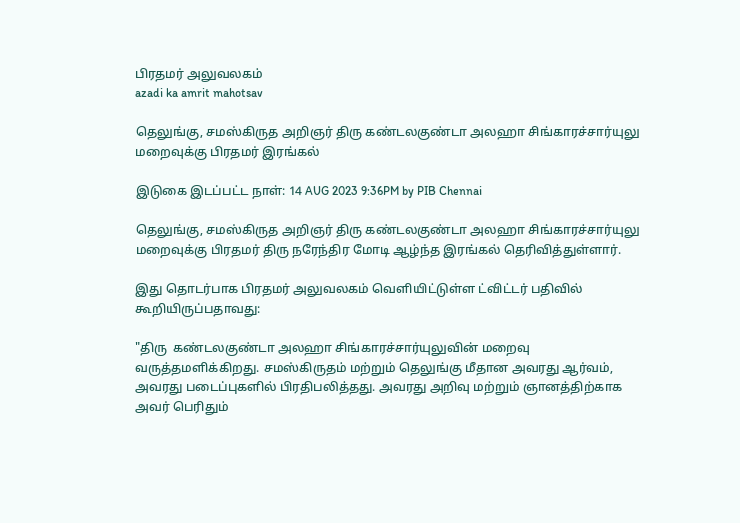பிரதமர் அலுவலகம்
azadi ka amrit mahotsav

தெலுங்கு, சமஸ்கிருத அறிஞர் திரு கண்டலகுண்டா அலஹா சிங்காரச்சார்யுலு மறைவுக்கு பிரதமர் இரங்கல்

இடுகை இடப்பட்ட நாள்: 14 AUG 2023 9:36PM by PIB Chennai

தெலுங்கு, சமஸ்கிருத அறிஞர் திரு கண்டலகுண்டா அலஹா சிங்காரச்சார்யுலு மறைவுக்கு பிரதமர் திரு நரேந்திர மோடி ஆழ்ந்த இரங்கல் தெரிவித்துள்ளார்.

இது தொடர்பாக பிரதமர் அலுவலகம் வெளியிட்டுள்ள ட்விட்டர் பதிவில் கூறியிருப்பதாவது:

"திரு  கண்டலகுண்டா அலஹா சிங்காரச்சார்யுலுவின் மறைவு வருத்தமளிக்கிறது. சமஸ்கிருதம் மற்றும் தெலுங்கு மீதான அவரது ஆர்வம், அவரது படைப்புகளில் பிரதிபலித்தது. அவரது அறிவு மற்றும் ஞானத்திற்காக அவர் பெரிதும்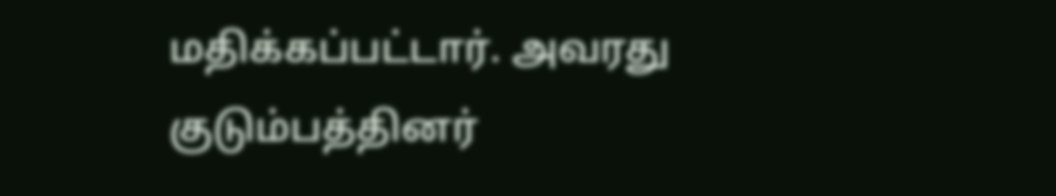மதிக்கப்பட்டார். அவரது குடும்பத்தினர்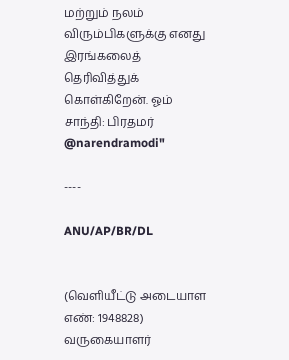மற்றும் நலம் விரும்பிகளுக்கு எனது இரங்கலைத் தெரிவித்துக் கொள்கிறேன். ஓம் சாந்தி: பிரதமர் @narendramodi"

----

ANU/AP/BR/DL


(வெளியீட்டு அடையாள எண்: 1948828) வருகையாளர்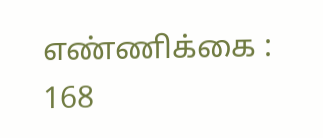எண்ணிக்கை : 168